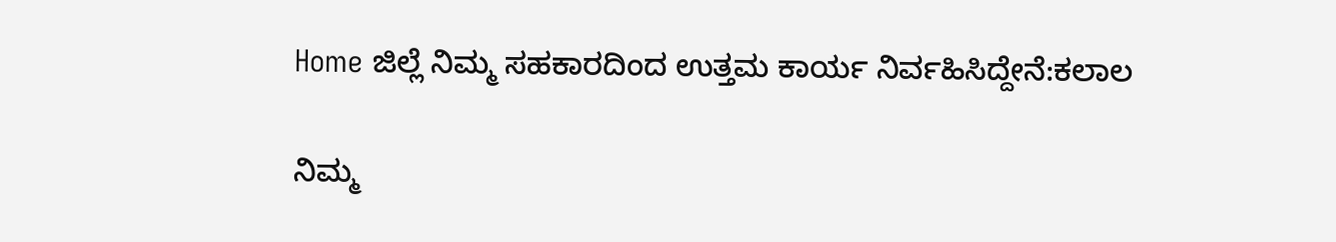Home ಜಿಲ್ಲೆ ನಿಮ್ಮ ಸಹಕಾರದಿಂದ ಉತ್ತಮ ಕಾರ್ಯ ನಿರ್ವಹಿಸಿದ್ದೇನೆ:ಕಲಾಲ

ನಿಮ್ಮ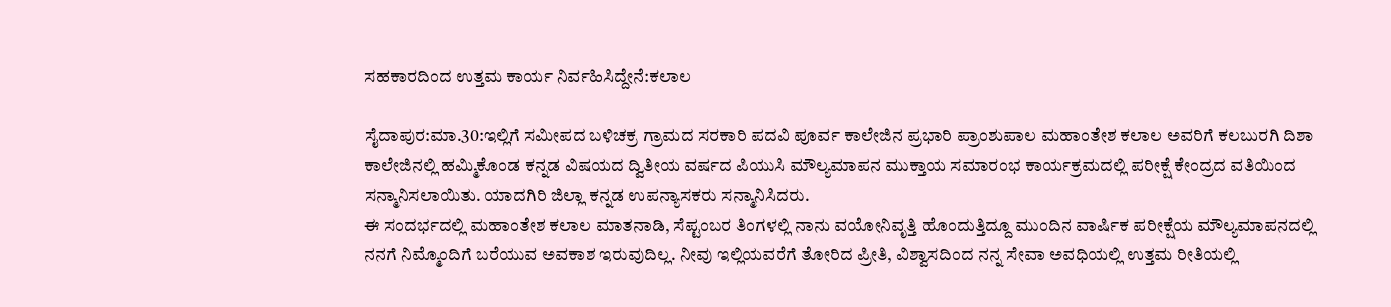ಸಹಕಾರದಿಂದ ಉತ್ತಮ ಕಾರ್ಯ ನಿರ್ವಹಿಸಿದ್ದೇನೆ:ಕಲಾಲ

ಸೈದಾಪುರ:ಮಾ.30:ಇಲ್ಲಿಗೆ ಸಮೀಪದ ಬಳಿಚಕ್ರ ಗ್ರಾಮದ ಸರಕಾರಿ ಪದವಿ ಪೂರ್ವ ಕಾಲೇಜಿನ ಪ್ರಭಾರಿ ಪ್ರಾಂಶುಪಾಲ ಮಹಾಂತೇಶ ಕಲಾಲ ಅವರಿಗೆ ಕಲಬುರಗಿ ದಿಶಾ ಕಾಲೇಜಿನಲ್ಲಿ ಹಮ್ಮಿಕೊಂಡ ಕನ್ನಡ ವಿಷಯದ ದ್ವಿತೀಯ ವರ್ಷದ ಪಿಯುಸಿ ಮೌಲ್ಯಮಾಪನ ಮುಕ್ತಾಯ ಸಮಾರಂಭ ಕಾರ್ಯಕ್ರಮದಲ್ಲಿ ಪರೀಕ್ಷೆ ಕೇಂದ್ರದ ವತಿಯಿಂದ ಸನ್ಮಾನಿಸಲಾಯಿತು. ಯಾದಗಿರಿ ಜಿಲ್ಲಾ ಕನ್ನಡ ಉಪನ್ಯಾಸಕರು ಸನ್ಮಾನಿಸಿದರು.
ಈ ಸಂದರ್ಭದಲ್ಲಿ ಮಹಾಂತೇಶ ಕಲಾಲ ಮಾತನಾಡಿ, ಸೆಪ್ಟಂಬರ ತಿಂಗಳಲ್ಲಿ ನಾನು ವಯೋನಿವೃತ್ತಿ ಹೊಂದುತ್ತಿದ್ದೂ ಮುಂದಿನ ವಾರ್ಷಿಕ ಪರೀಕ್ಷೆಯ ಮೌಲ್ಯಮಾಪನದಲ್ಲಿ ನನಗೆ ನಿಮ್ಮೊಂದಿಗೆ ಬರೆಯುವ ಅವಕಾಶ ಇರುವುದಿಲ್ಲ. ನೀವು ಇಲ್ಲಿಯವರೆಗೆ ತೋರಿದ ಪ್ರೀತಿ, ವಿಶ್ವಾಸದಿಂದ ನನ್ನ ಸೇವಾ ಅವಧಿಯಲ್ಲಿ ಉತ್ತಮ ರೀತಿಯಲ್ಲಿ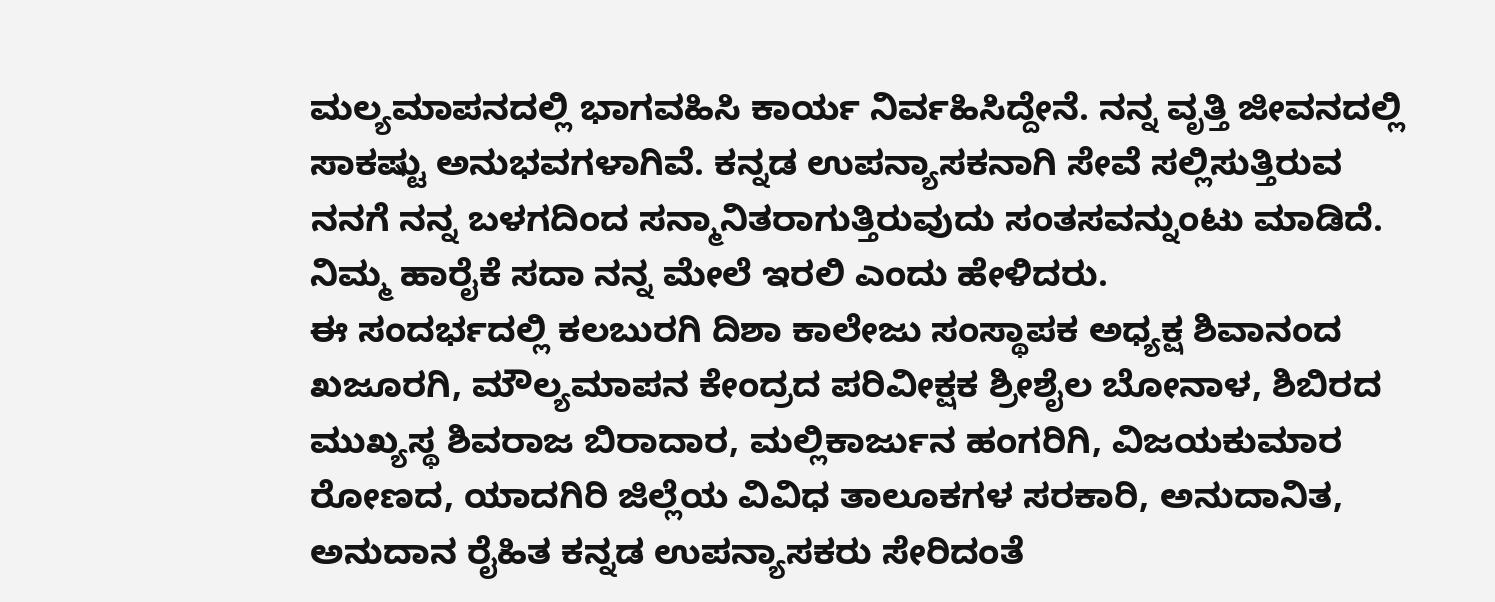ಮಲ್ಯಮಾಪನದಲ್ಲಿ ಭಾಗವಹಿಸಿ ಕಾರ್ಯ ನಿರ್ವಹಿಸಿದ್ದೇನೆ. ನನ್ನ ವೃತ್ತಿ ಜೀವನದಲ್ಲಿ ಸಾಕಷ್ಟು ಅನುಭವಗಳಾಗಿವೆ. ಕನ್ನಡ ಉಪನ್ಯಾಸಕನಾಗಿ ಸೇವೆ ಸಲ್ಲಿಸುತ್ತಿರುವ ನನಗೆ ನನ್ನ ಬಳಗದಿಂದ ಸನ್ಮಾನಿತರಾಗುತ್ತಿರುವುದು ಸಂತಸವನ್ನುಂಟು ಮಾಡಿದೆ. ನಿಮ್ಮ ಹಾರೈಕೆ ಸದಾ ನನ್ನ ಮೇಲೆ ಇರಲಿ ಎಂದು ಹೇಳಿದರು.
ಈ ಸಂದರ್ಭದಲ್ಲಿ ಕಲಬುರಗಿ ದಿಶಾ ಕಾಲೇಜು ಸಂಸ್ಥಾಪಕ ಅಧ್ಯಕ್ಷ ಶಿವಾನಂದ ಖಜೂರಗಿ, ಮೌಲ್ಯಮಾಪನ ಕೇಂದ್ರದ ಪರಿವೀಕ್ಷಕ ಶ್ರೀಶೈಲ ಬೋನಾಳ, ಶಿಬಿರದ ಮುಖ್ಯಸ್ಥ ಶಿವರಾಜ ಬಿರಾದಾರ, ಮಲ್ಲಿಕಾರ್ಜುನ ಹಂಗರಿಗಿ, ವಿಜಯಕುಮಾರ ರೋಣದ, ಯಾದಗಿರಿ ಜಿಲ್ಲೆಯ ವಿವಿಧ ತಾಲೂಕಗಳ ಸರಕಾರಿ, ಅನುದಾನಿತ, ಅನುದಾನ ರೈಹಿತ ಕನ್ನಡ ಉಪನ್ಯಾಸಕರು ಸೇರಿದಂತೆ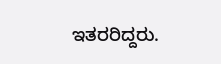ಇತರರಿದ್ದರು.